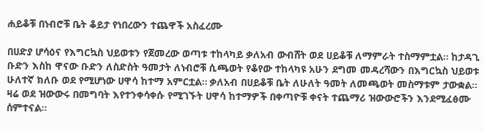ሐይቆቹ በነብሮቹ ቤት ቆይታ የነበረውን ተጨዋች አስፈረሙ

በሀድያ ሆሳዕና የእግርኳስ ህይወቱን የጀመረው ወጣቱ ተከላካይ ቃለአብ ውብሸት ወደ ሀይቆቹ ለማምራት ተስማምቷል። ከታዳጊ ቡድን እስከ ዋናው ቡድን ለስድስት ዓመታት ለነብሮቹ ሲጫወት የቆየው ተከላካዩ አሁን ደግመ መዳረሻውን በእግርኳስ ህይወቱ ሁለተኛ ክለቡ ወደ የሚሆነው ሀዋሳ ከተማ አምርቷል። ቃለአብ በሀይቆቹ ቤት ለሁለት ዓመት ለመጫወት መስማቱም ታውቋል።
ዛሬ ወደ ዝውውሩ በመግባት እየተንቀሳቀሱ የሚገኙት ሀዋሳ ከተማዎች በቀጣዮቹ ቀናት ተጨማሪ ዝውውሮችን እንደሚፈፅሙ ሰምተናል።